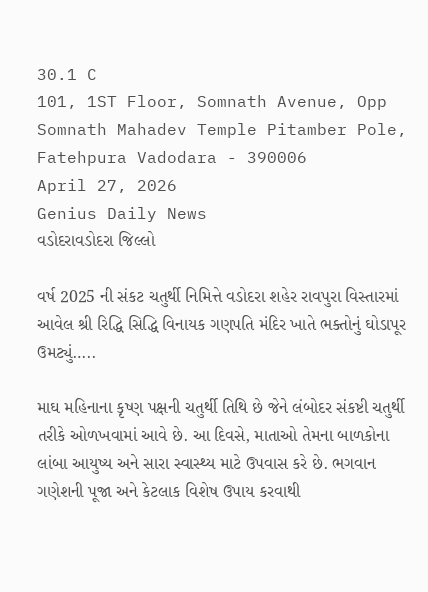30.1 C
101, 1ST Floor, Somnath Avenue, Opp Somnath Mahadev Temple Pitamber Pole, Fatehpura Vadodara - 390006
April 27, 2026
Genius Daily News
વડોદરાવડોદરા જિલ્લો

વર્ષ 2025 ની સંકટ ચતુર્થી નિમિત્તે વડોદરા શહેર રાવપુરા વિસ્તારમાં આવેલ શ્રી રિદ્ધિ સિદ્ધિ વિનાયક ગણપતિ મંદિર ખાતે ભક્તોનું ઘોડાપૂર ઉમટ્યું…..

માઘ મહિનાના કૃષ્ણ પક્ષની ચતુર્થી તિથિ છે જેને લંબોદર સંકષ્ટી ચતુર્થી તરીકે ઓળખવામાં આવે છે. આ દિવસે, માતાઓ તેમના બાળકોના લાંબા આયુષ્ય અને સારા સ્વાસ્થ્ય માટે ઉપવાસ કરે છે. ભગવાન ગણેશની પૂજા અને કેટલાક વિશેષ ઉપાય કરવાથી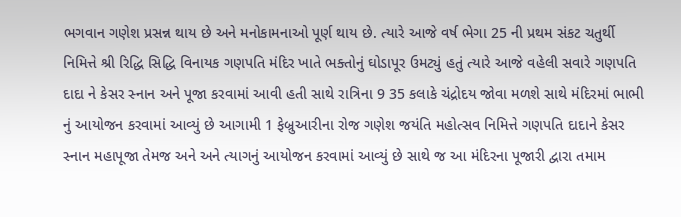ભગવાન ગણેશ પ્રસન્ન થાય છે અને મનોકામનાઓ પૂર્ણ થાય છે. ત્યારે આજે વર્ષ ભેગા 25 ની પ્રથમ સંકટ ચતુર્થી નિમિત્તે શ્રી રિદ્ધિ સિદ્ધિ વિનાયક ગણપતિ મંદિર ખાતે ભક્તોનું ઘોડાપૂર ઉમટ્યું હતું ત્યારે આજે વહેલી સવારે ગણપતિ દાદા ને કેસર સ્નાન અને પૂજા કરવામાં આવી હતી સાથે રાત્રિના 9 35 કલાકે ચંદ્રોદય જોવા મળશે સાથે મંદિરમાં ભાભી નું આયોજન કરવામાં આવ્યું છે આગામી 1 ફેબ્રુઆરીના રોજ ગણેશ જયંતિ મહોત્સવ નિમિત્તે ગણપતિ દાદાને કેસર સ્નાન મહાપૂજા તેમજ અને અને ત્યાગનું આયોજન કરવામાં આવ્યું છે સાથે જ આ મંદિરના પૂજારી દ્વારા તમામ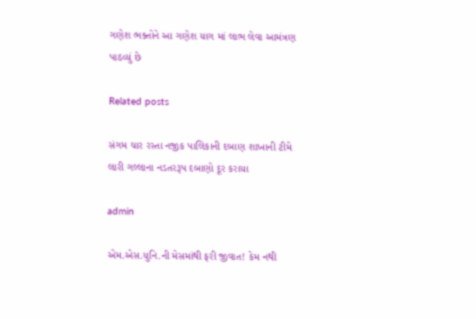ગણેશ ભક્તોને આ ગણેશ યાગ માં લાભ લેવા આમંત્રણ પાઠવ્યું છે

Related posts

સંગમ ચાર રસ્તા નજીક પાલિકાની દબાણ શાખાની ટીમે લારી ગલ્લાના નડતરરૂપ દબાણો દૂર કરાયા

admin

એમ.એસ.યુનિ.ની મેસમાંથી ફરી જીવાત! કેમ નથી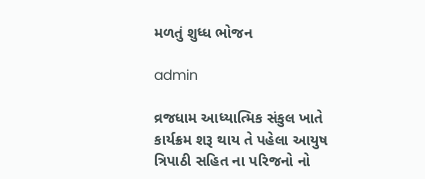મળતું શુધ્ધ ભોજન

admin

વ્રજધામ આધ્યાત્મિક સંકુલ ખાતે કાર્યક્રમ શરૂ થાય તે પહેલા આયુષ ત્રિપાઠી સહિત ના પરિજનો નો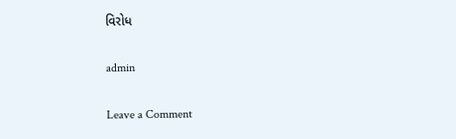વિરોધ

admin

Leave a Comment